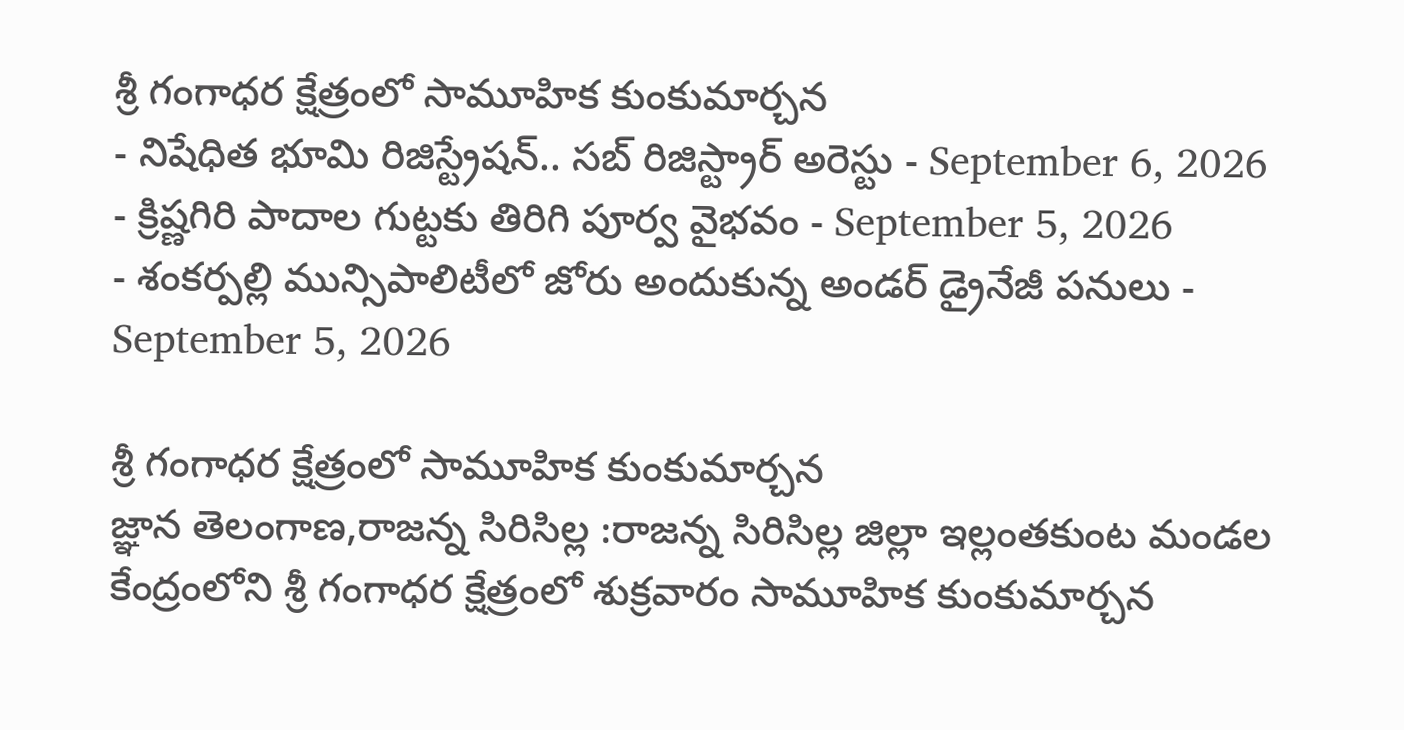శ్రీ గంగాధర క్షేత్రంలో సామూహిక కుంకుమార్చన
- నిషేధిత భూమి రిజిస్ట్రేషన్.. సబ్ రిజిస్ట్రార్ అరెస్టు - September 6, 2026
- క్రిష్ణగిరి పాదాల గుట్టకు తిరిగి పూర్వ వైభవం - September 5, 2026
- శంకర్పల్లి మున్సిపాలిటీలో జోరు అందుకున్న అండర్ డ్రైనేజీ పనులు - September 5, 2026

శ్రీ గంగాధర క్షేత్రంలో సామూహిక కుంకుమార్చన
జ్ఞాన తెలంగాణ,రాజన్న సిరిసిల్ల :రాజన్న సిరిసిల్ల జిల్లా ఇల్లంతకుంట మండల కేంద్రంలోని శ్రీ గంగాధర క్షేత్రంలో శుక్రవారం సామూహిక కుంకుమార్చన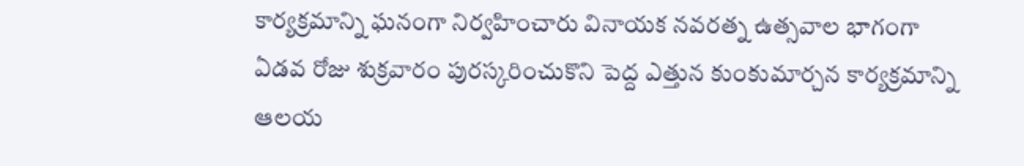కార్యక్రమాన్ని ఘనంగా నిర్వహించారు వినాయక నవరత్న ఉత్సవాల భాగంగా ఏడవ రోజు శుక్రవారం పురస్కరించుకొని పెద్ద ఎత్తున కుంకుమార్చన కార్యక్రమాన్ని ఆలయ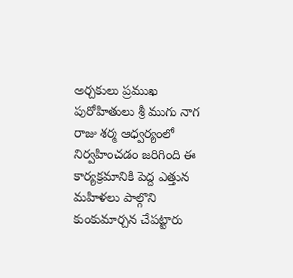అర్చకులు ప్రముఖ పురోహితులు శ్రీ ముగు నాగ రాజు శర్మ ఆధ్వర్యంలో నిర్వహించడం జరిగింది ఈ కార్యక్రమానికి పెద్ద ఎత్తున మహిళలు పాల్గొని కుంకుమార్చన చేపట్టారు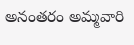అనంతరం అమ్మవారి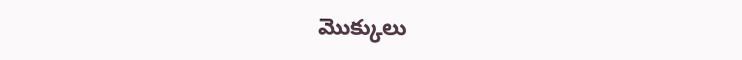మొక్కులు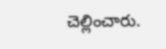చెల్లించారు.